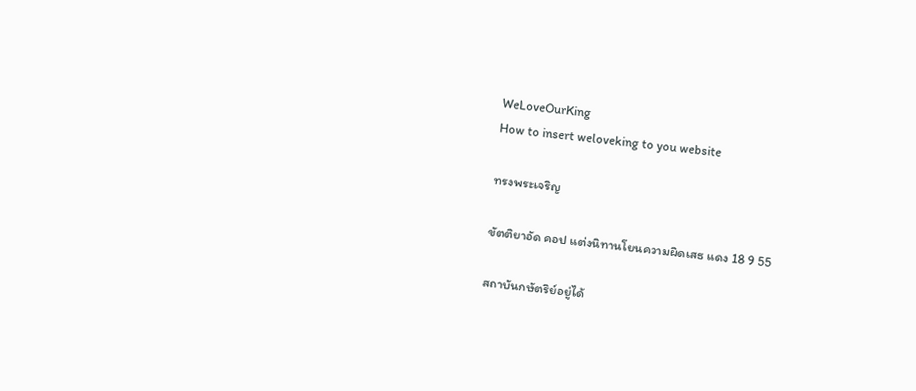WeLoveOurKing
How to insert weloveking to you website

ทรงพระเจริญ

ขัตติยาอัด คอป แต่งนิทานโยนความผิดเสธ แดง 18 9 55

สถาบันกษัตริย์อยู่ได้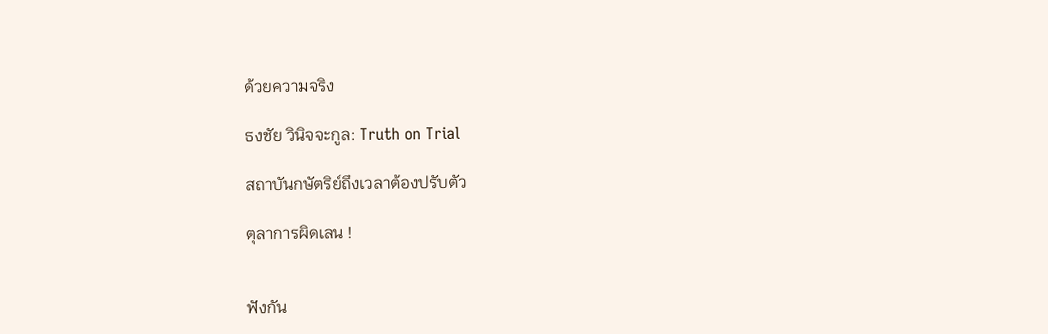ด้วยความจริง

ธงชัย วินิจจะกูล: Truth on Trial

สถาบันกษัตริย์ถึงเวลาต้องปรับตัว

ตุลาการผิดเลน !


ฟังกัน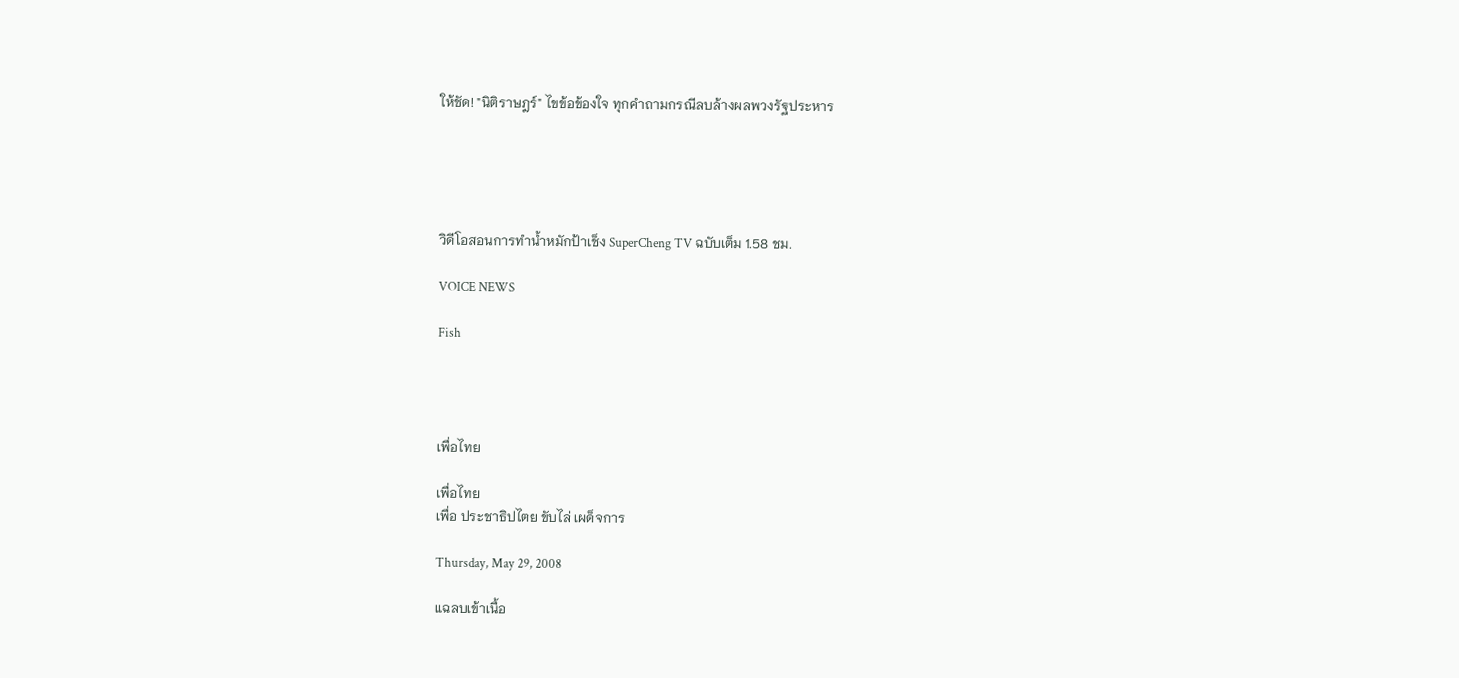ให้ชัด! "นิติราษฎร์" ไขข้อข้องใจ ทุกคำถามกรณีลบล้างผลพวงรัฐประหาร





วิดีโอสอนการทำน้ำหมักป้าเช็ง SuperCheng TV ฉบับเต็ม 1.58 ชม.

VOICE NEWS

Fish




เพื่อไทย

เพื่อไทย
เพื่อ ประชาธิปไตย ขับไล่ เผด็จการ

Thursday, May 29, 2008

แฉลบเข้าเนื้อ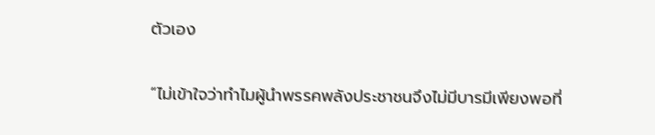ตัวเอง

“ไม่เข้าใจว่าทำไมผู้นำพรรคพลังประชาชนจึงไม่มีบารมีเพียงพอที่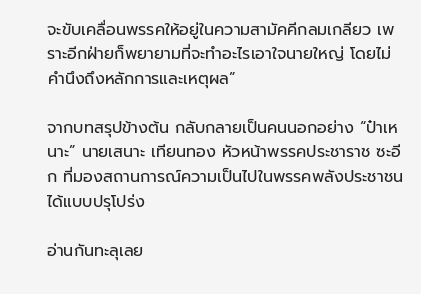จะขับเคลื่อนพรรคให้อยู่ในความสามัคคีกลมเกลียว เพราะอีกฝ่ายก็พยายามที่จะทำอะไรเอาใจนายใหญ่ โดยไม่คำนึงถึงหลักการและเหตุผล”

จากบทสรุปข้างต้น กลับกลายเป็นคนนอกอย่าง “ป๋าเหนาะ” นายเสนาะ เทียนทอง หัวหน้าพรรคประชาราช ซะอีก ที่มองสถานการณ์ความเป็นไปในพรรคพลังประชาชนได้แบบปรุโปร่ง

อ่านกันทะลุเลย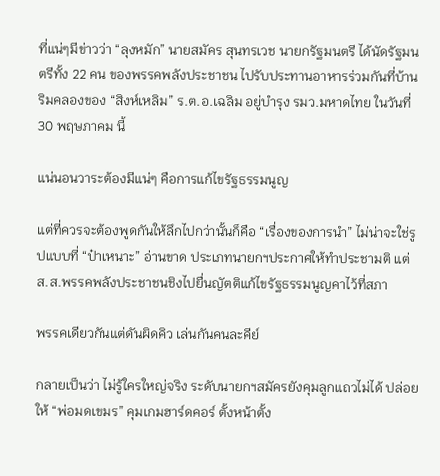ที่แน่ๆมีข่าวว่า “ลุงหมัก” นายสมัคร สุนทรเวช นายกรัฐมนตรี ได้นัดรัฐมนตรีทั้ง 22 คน ของพรรคพลังประชาชน ไปรับประทานอาหารร่วมกันที่บ้านริมคลองของ “สิงห์เหลิม” ร.ต.อ.เฉลิม อยู่บำรุง รมว.มหาดไทย ในวันที่ 30 พฤษภาคม นี้

แน่นอนวาระต้องมีแน่ๆ คือการแก้ไขรัฐธรรมนูญ

แต่ที่ควรจะต้องพูดกันให้ลึกไปกว่านั้นก็คือ “เรื่องของการนำ” ไม่น่าจะใช่รูปแบบที่ “ป๋าเหนาะ” อ่านขาด ประเภทนายกฯประกาศให้ทำประชามติ แต่ ส.ส.พรรคพลังประชาชนชิงไปยื่นญัตติแก้ไขรัฐธรรมนูญคาไว้ที่สภา

พรรคเดียวกันแต่ดันผิดคิว เล่นกันคนละคีย์

กลายเป็นว่า ไม่รู้ใครใหญ่จริง ระดับนายกฯสมัครยังคุมลูกแถวไม่ได้ ปล่อยให้ “พ่อมดเขมร” คุมเกมฮาร์ดคอร์ ตั้งหน้าตั้ง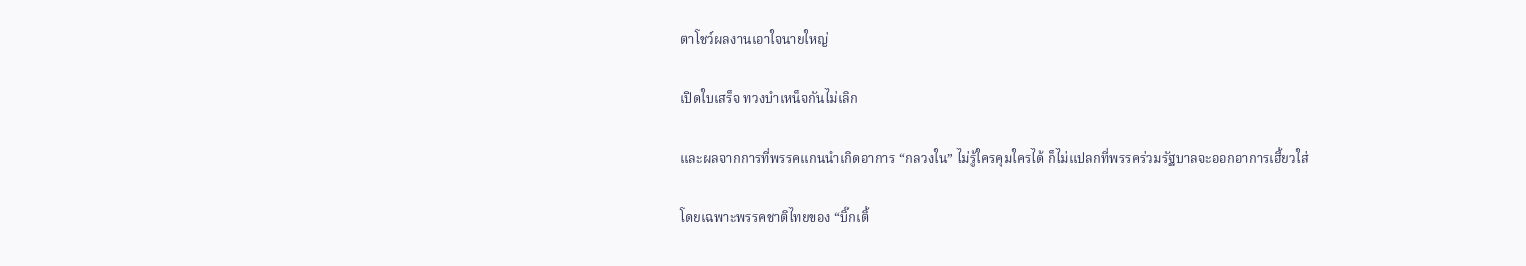ตาโชว์ผลงานเอาใจนายใหญ่

เปิดใบเสร็จ ทวงบำเหน็จกันไม่เลิก

และผลจากการที่พรรคแกนนำเกิดอาการ “กลวงใน” ไม่รู้ใครคุมใครได้ ก็ไม่แปลกที่พรรคร่วมรัฐบาลจะออกอาการเฮี้ยวใส่

โดยเฉพาะพรรคชาติไทยของ “บิ๊กเติ้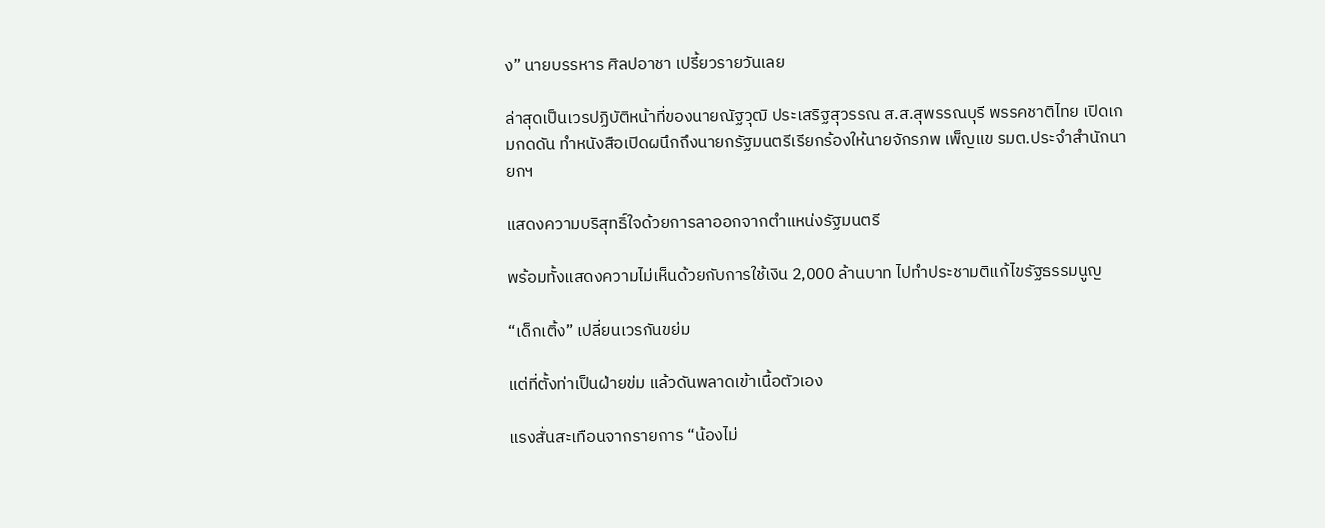ง” นายบรรหาร ศิลปอาชา เปรี้ยวรายวันเลย

ล่าสุดเป็นเวรปฏิบัติหน้าที่ของนายณัฐวุฒิ ประเสริฐสุวรรณ ส.ส.สุพรรณบุรี พรรคชาติไทย เปิดเกมกดดัน ทำหนังสือเปิดผนึกถึงนายกรัฐมนตรีเรียกร้องให้นายจักรภพ เพ็ญแข รมต.ประจำสำนักนายกฯ

แสดงความบริสุทธิ์ใจด้วยการลาออกจากตำแหน่งรัฐมนตรี

พร้อมทั้งแสดงความไม่เห็นด้วยกับการใช้เงิน 2,000 ล้านบาท ไปทำประชามติแก้ไขรัฐธรรมนูญ

“เด็กเติ้ง” เปลี่ยนเวรกันขย่ม

แต่ที่ตั้งท่าเป็นฝ่ายข่ม แล้วดันพลาดเข้าเนื้อตัวเอง

แรงสั่นสะเทือนจากรายการ “น้องไม่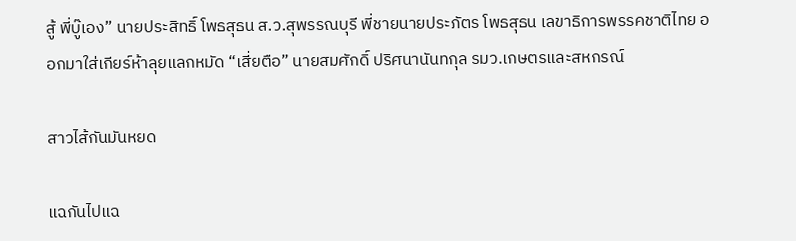สู้ พี่บู๊เอง” นายประสิทธิ์ โพธสุธน ส.ว.สุพรรณบุรี พี่ชายนายประภัตร โพธสุธน เลขาธิการพรรคชาติไทย ออกมาใส่เกียร์ห้าลุยแลกหมัด “เสี่ยตือ” นายสมศักดิ์ ปริศนานันทกุล รมว.เกษตรและสหกรณ์

สาวไส้กันมันหยด

แฉกันไปแฉ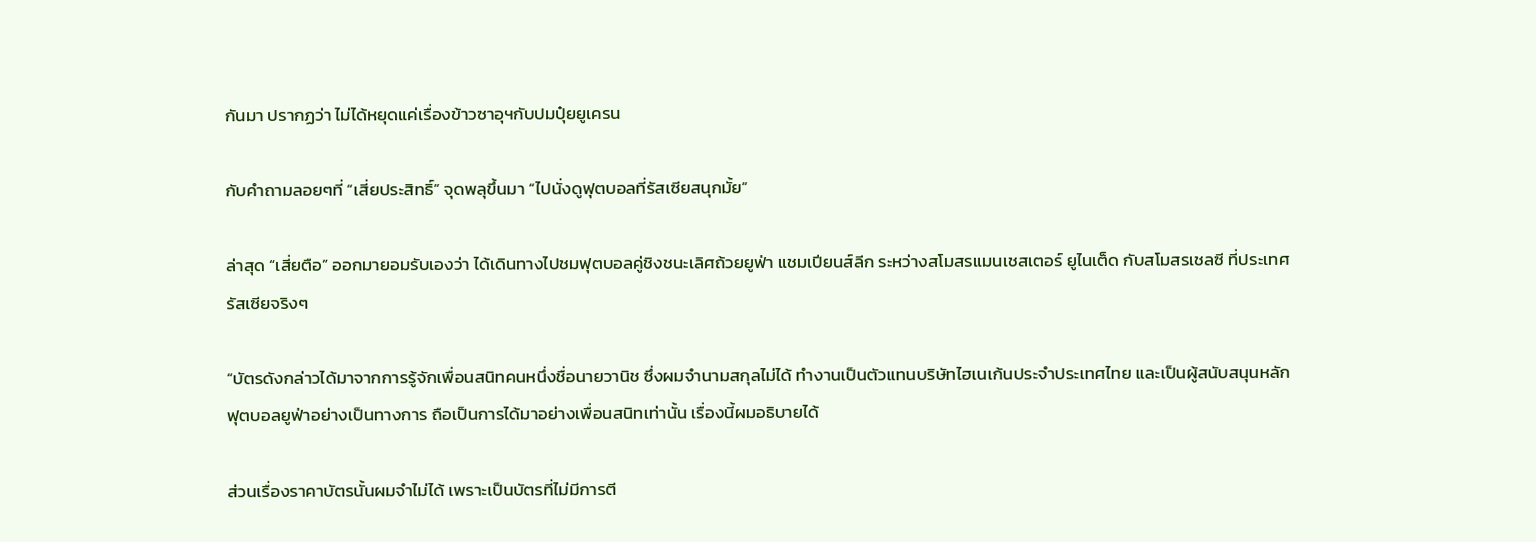กันมา ปรากฏว่า ไม่ได้หยุดแค่เรื่องข้าวซาอุฯกับปมปุ๋ยยูเครน

กับคำถามลอยๆที่ “เสี่ยประสิทธิ์” จุดพลุขึ้นมา “ไปนั่งดูฟุตบอลที่รัสเซียสนุกมั้ย”

ล่าสุด “เสี่ยตือ” ออกมายอมรับเองว่า ได้เดินทางไปชมฟุตบอลคู่ชิงชนะเลิศถ้วยยูฟ่า แชมเปียนส์ลีก ระหว่างสโมสรแมนเชสเตอร์ ยูไนเต็ด กับสโมสรเชลซี ที่ประเทศรัสเซียจริงๆ

“บัตรดังกล่าวได้มาจากการรู้จักเพื่อนสนิทคนหนึ่งชื่อนายวานิช ซึ่งผมจำนามสกุลไม่ได้ ทำงานเป็นตัวแทนบริษัทไฮเนเก้นประจำประเทศไทย และเป็นผู้สนับสนุนหลักฟุตบอลยูฟ่าอย่างเป็นทางการ ถือเป็นการได้มาอย่างเพื่อนสนิทเท่านั้น เรื่องนี้ผมอธิบายได้

ส่วนเรื่องราคาบัตรนั้นผมจำไม่ได้ เพราะเป็นบัตรที่ไม่มีการตี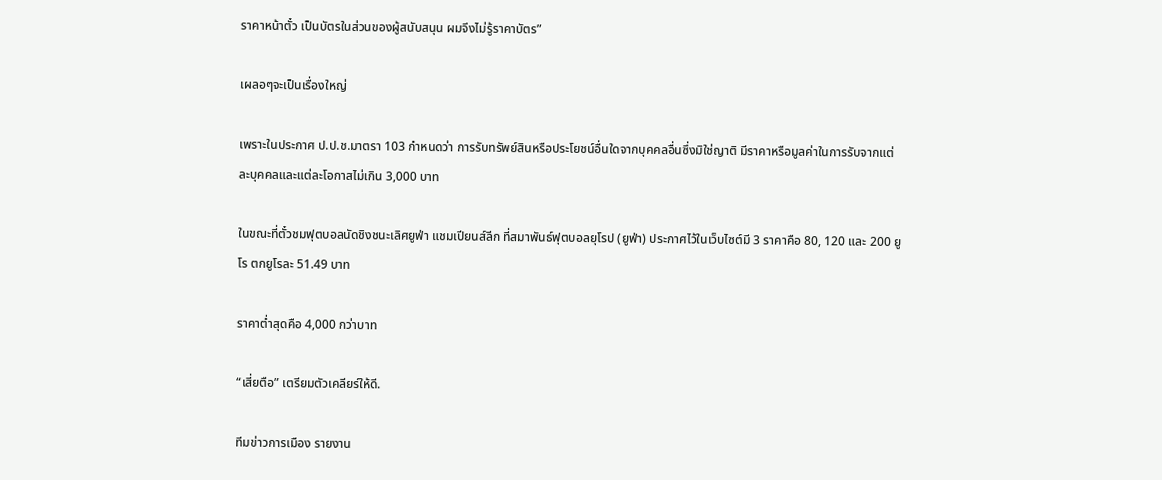ราคาหน้าตั๋ว เป็นบัตรในส่วนของผู้สนับสนุน ผมจึงไม่รู้ราคาบัตร”

เผลอๆจะเป็นเรื่องใหญ่

เพราะในประกาศ ป.ป.ช.มาตรา 103 กำหนดว่า การรับทรัพย์สินหรือประโยชน์อื่นใดจากบุคคลอื่นซึ่งมิใช่ญาติ มีราคาหรือมูลค่าในการรับจากแต่ละบุคคลและแต่ละโอกาสไม่เกิน 3,000 บาท

ในขณะที่ตั๋วชมฟุตบอลนัดชิงชนะเลิศยูฟ่า แชมเปียนส์ลีก ที่สมาพันธ์ฟุตบอลยุโรป (ยูฟ่า) ประกาศไว้ในเว็บไซต์มี 3 ราคาคือ 80, 120 และ 200 ยูโร ตกยูโรละ 51.49 บาท

ราคาต่ำสุดคือ 4,000 กว่าบาท

“เสี่ยตือ” เตรียมตัวเคลียร์ให้ดี.

ทีมข่าวการเมือง รายงาน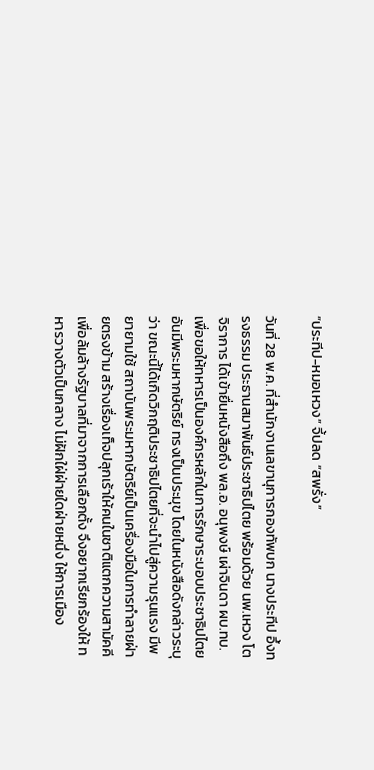“ประทีป-หมอเหวง” จี้ปลด “สพรั่ง”

วันที่ 28 พ.ค. ที่สำนักงานเลขานุการกองทัพบก นางประทีป อึ้งทรงธรรม ประธานสมาพันธ์ประชาธิปไตย พร้อมด้วย นพ.เหวง โตจิราการ ได้เข้ายื่นหนังสือถึง พล.อ. อนุพงษ์ เผ่าจินดา ผบ.ทบ. เพื่อขอให้ทหารเป็นองค์กรหลักในการรักษาระบอบประชาธิปไตยอันมีพระมหากษัตริย์ ทรงเป็นประมุข โดยในหนังสือดังกล่าวระบุว่า ขณะนี้ได้เกิดวิกฤติประชาธิปไตยที่จะนำไปสู่ความรุนแรง มีพยายามใช้ สถาบันพระมหากษัตริย์เป็นเครื่องมือในการทำลายฝ่ายตรงข้าม สร้างเรื่องเท็จปลุกเร้าให้คนในชาติแตกความสามัคคี เพื่อล้มล้างรัฐบาลที่มาจากการเลือกตั้ง จึงอยากเรียกร้องให้ ทหารวางตัวเป็นกลาง ไม่ฝักใฝ่ฝ่ายใดฝ่ายหนึ่ง ให้การเมือง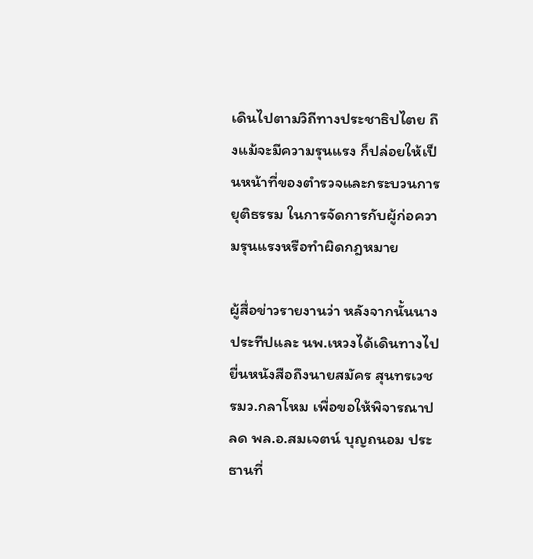เดินไปตามวิถีทางประชาธิปไตย ถึงแม้จะมีความรุนแรง ก็ปล่อยให้เป็นหน้าที่ของตำรวจและกระบวนการยุติธรรม ในการจัดการกับผู้ก่อความรุนแรงหรือทำผิดกฎหมาย

ผู้สื่อข่าวรายงานว่า หลังจากนั้นนางประทีปและ นพ.เหวงได้เดินทางไปยื่นหนังสือถึงนายสมัคร สุนทรเวช รมว.กลาโหม เพื่อขอให้พิจารณาปลด พล.อ.สมเจตน์ บุญถนอม ประธานที่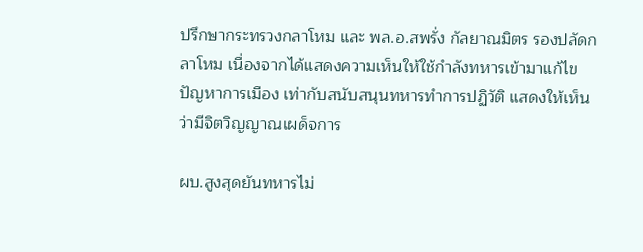ปรึกษากระทรวงกลาโหม และ พล.อ.สพรั่ง กัลยาณมิตร รองปลัดกลาโหม เนื่องจากได้แสดงความเห็นให้ใช้กำลังทหารเข้ามาแก้ไขปัญหาการเมือง เท่ากับสนับสนุนทหารทำการปฏิวัติ แสดงให้เห็นว่ามีจิตวิญญาณเผด็จการ

ผบ.สูงสุดยันทหารไม่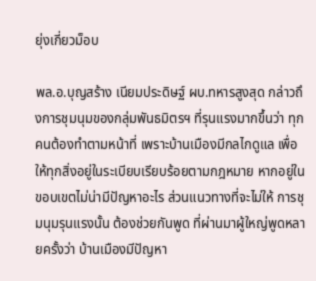ยุ่งเกี่ยวม็อบ

พล.อ.บุญสร้าง เนียมประดิษฐ์ ผบ.ทหารสูงสุด กล่าวถึงการชุมนุมของกลุ่มพันธมิตรฯ ที่รุนแรงมากขึ้นว่า ทุกคนต้องทำตามหน้าที่ เพราะบ้านเมืองมีกลไกดูแล เพื่อให้ทุกสิ่งอยู่ในระเบียบเรียบร้อยตามกฎหมาย หากอยู่ในขอบเขตไม่น่ามีปัญหาอะไร ส่วนแนวทางที่จะไม่ให้ การชุมนุมรุนแรงนั้น ต้องช่วยกันพูด ที่ผ่านมาผู้ใหญ่พูดหลายครั้งว่า บ้านเมืองมีปัญหา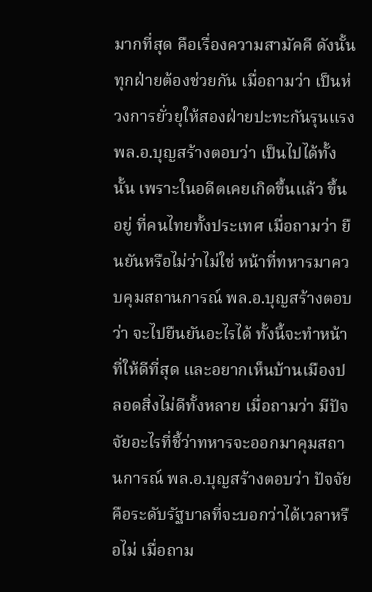มากที่สุด คือเรื่องความสามัคคี ดังนั้น ทุกฝ่ายต้องช่วยกัน เมื่อถามว่า เป็นห่วงการยั่วยุให้สองฝ่ายปะทะกันรุนแรง พล.อ.บุญสร้างตอบว่า เป็นไปได้ทั้งนั้น เพราะในอดีตเคยเกิดขึ้นแล้ว ขึ้นอยู่ ที่คนไทยทั้งประเทศ เมื่อถามว่า ยืนยันหรือไม่ว่าไม่ใช่ หน้าที่ทหารมาควบคุมสถานการณ์ พล.อ.บุญสร้างตอบว่า จะไปยืนยันอะไรได้ ทั้งนี้จะทำหน้าที่ให้ดีที่สุด และอยากเห็นบ้านเมืองปลอดสิ่งไม่ดีทั้งหลาย เมื่อถามว่า มีปัจจัยอะไรที่ชี้ว่าทหารจะออกมาคุมสถานการณ์ พล.อ.บุญสร้างตอบว่า ปัจจัยคือระดับรัฐบาลที่จะบอกว่าได้เวลาหรือไม่ เมื่อถาม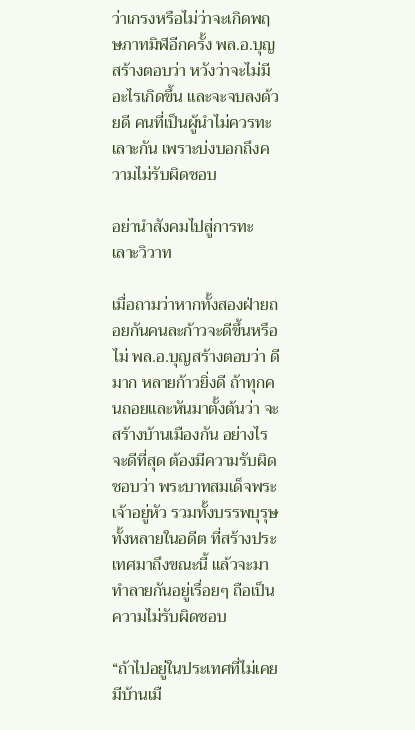ว่าเกรงหรือไม่ว่าจะเกิดพฤษภาทมิฬอีกครั้ง พล.อ.บุญสร้างตอบว่า หวังว่าจะไม่มีอะไรเกิดขึ้น และจะจบลงด้วยดี คนที่เป็นผู้นำไม่ควรทะเลาะกัน เพราะบ่งบอกถึงความไม่รับผิดชอบ

อย่านำสังคมไปสู่การทะเลาะวิวาท

เมื่อถามว่าหากทั้งสองฝ่ายถอยกันคนละก้าวจะดีขึ้นหรือไม่ พล.อ.บุญสร้างตอบว่า ดีมาก หลายก้าวยิ่งดี ถ้าทุกคนถอยและหันมาตั้งต้นว่า จะสร้างบ้านเมืองกัน อย่างไรจะดีที่สุด ต้องมีความรับผิดชอบว่า พระบาทสมเด็จพระเจ้าอยู่หัว รวมทั้งบรรพบุรุษทั้งหลายในอดีต ที่สร้างประเทศมาถึงขณะนี้ แล้วจะมาทำลายกันอยู่เรื่อยๆ ถือเป็นความไม่รับผิดชอบ

“ถ้าไปอยู่ในประเทศที่ไม่เคยมีบ้านเมื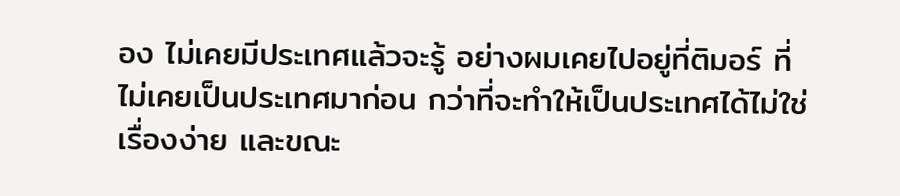อง ไม่เคยมีประเทศแล้วจะรู้ อย่างผมเคยไปอยู่ที่ติมอร์ ที่ไม่เคยเป็นประเทศมาก่อน กว่าที่จะทำให้เป็นประเทศได้ไม่ใช่ เรื่องง่าย และขณะ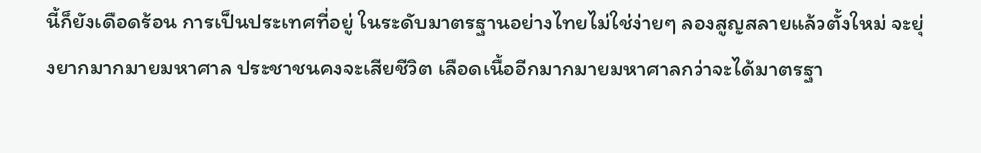นี้ก็ยังเดือดร้อน การเป็นประเทศที่อยู่ ในระดับมาตรฐานอย่างไทยไม่ใช่ง่ายๆ ลองสูญสลายแล้วตั้งใหม่ จะยุ่งยากมากมายมหาศาล ประชาชนคงจะเสียชีวิต เลือดเนื้ออีกมากมายมหาศาลกว่าจะได้มาตรฐา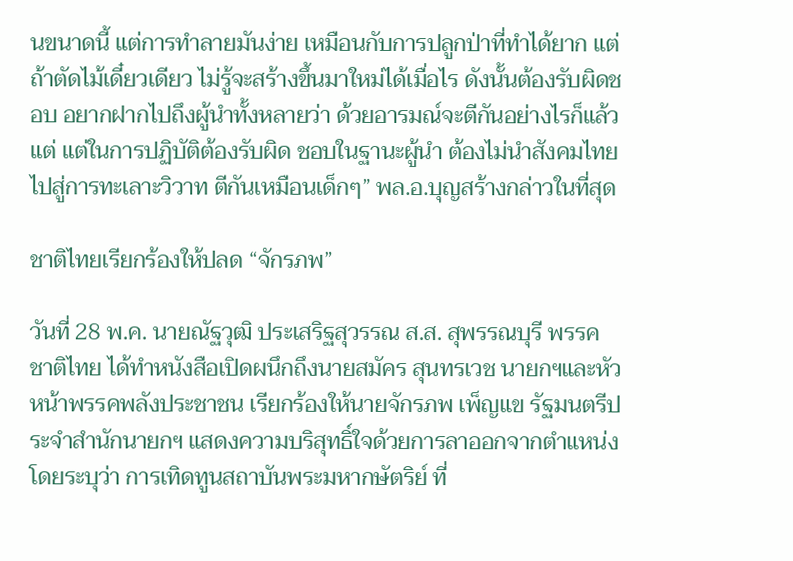นขนาดนี้ แต่การทำลายมันง่าย เหมือนกับการปลูกป่าที่ทำได้ยาก แต่ถ้าตัดไม้เดี๋ยวเดียว ไม่รู้จะสร้างขึ้นมาใหม่ได้เมื่อไร ดังนั้นต้องรับผิดชอบ อยากฝากไปถึงผู้นำทั้งหลายว่า ด้วยอารมณ์จะตีกันอย่างไรก็แล้วแต่ แต่ในการปฏิบัติต้องรับผิด ชอบในฐานะผู้นำ ต้องไม่นำสังคมไทยไปสู่การทะเลาะวิวาท ตีกันเหมือนเด็กๆ” พล.อ.บุญสร้างกล่าวในที่สุด

ชาติไทยเรียกร้องให้ปลด “จักรภพ”

วันที่ 28 พ.ค. นายณัฐวุฒิ ประเสริฐสุวรรณ ส.ส. สุพรรณบุรี พรรคชาติไทย ได้ทำหนังสือเปิดผนึกถึงนายสมัคร สุนทรเวช นายกฯและหัวหน้าพรรคพลังประชาชน เรียกร้องให้นายจักรภพ เพ็ญแข รัฐมนตรีประจำสำนักนายกฯ แสดงความบริสุทธิ์ใจด้วยการลาออกจากตำแหน่ง โดยระบุว่า การเทิดทูนสถาบันพระมหากษัตริย์ ที่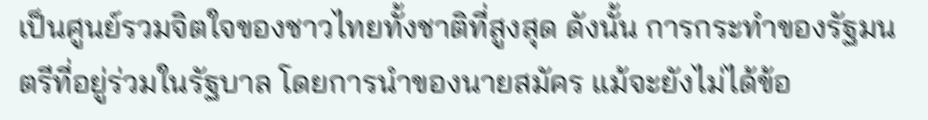เป็นศูนย์รวมจิตใจของชาวไทยทั้งชาติที่สูงสุด ดังนั้น การกระทำของรัฐมนตรีที่อยู่ร่วมในรัฐบาล โดยการนำของนายสมัคร แม้จะยังไม่ได้ข้อ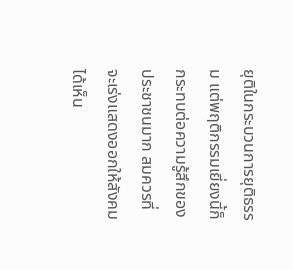ยุติในกระบวนการยุติธรรม แต่พฤติกรรมเยี่ยงนี้ก็กระทบต่อความรู้สึกของประชาชนมาก สมควรที่จะเร่งแสดงออกให้สังคมได้เห็น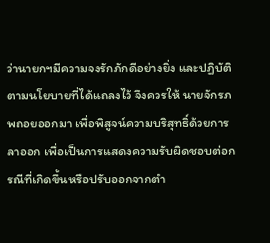ว่านายกฯมีความจงรักภักดีอย่างยิ่ง และปฏิบัติตามนโยบายที่ได้แถลงไว้ จึงควรให้ นายจักรภพถอยออกมา เพื่อพิสูจน์ความบริสุทธิ์ด้วยการลาออก เพื่อเป็นการแสดงความรับผิดชอบต่อกรณีที่เกิดขึ้นหรือปรับออกจากตำ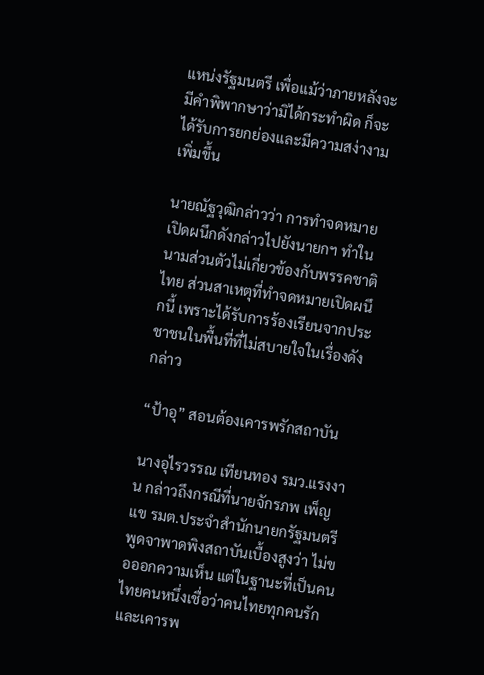แหน่งรัฐมนตรี เพื่อแม้ว่าภายหลังจะมีคำพิพากษาว่ามิได้กระทำผิด ก็จะได้รับการยกย่องและมีความสง่างามเพิ่มขึ้น

นายณัฐวุฒิกล่าวว่า การทำจดหมายเปิดผนึกดังกล่าวไปยังนายกฯ ทำในนามส่วนตัวไม่เกี่ยวข้องกับพรรคชาติไทย ส่วนสาเหตุที่ทำจดหมายเปิดผนึกนี้ เพราะได้รับการร้องเรียนจากประชาชนในพื้นที่ที่ไม่สบายใจในเรื่องดังกล่าว

“ป้าอุ” สอนต้องเคารพรักสถาบัน

นางอุไรวรรณ เทียนทอง รมว.แรงงาน กล่าวถึงกรณีที่นายจักรภพ เพ็ญแข รมต.ประจำสำนักนายกรัฐมนตรี พูดจาพาดพิงสถาบันเบื้องสูงว่า ไม่ขอออกความเห็น แต่ในฐานะที่เป็นคนไทยคนหนึ่งเชื่อว่าคนไทยทุกคนรักและเคารพ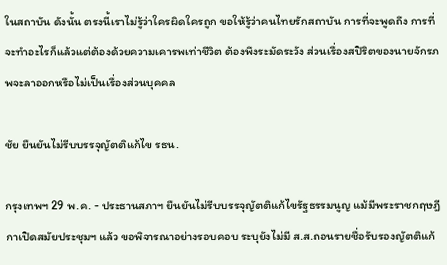ในสถาบัน ดังนั้น ตรงนี้เราไม่รู้ว่าใครผิดใครถูก ขอให้รู้ว่าคนไทยรักสถาบัน การที่จะพูดถึง การที่จะทำอะไรก็แล้วแต่ต้องด้วยความเคารพเท่าชีวิต ต้องพึงระมัดระวัง ส่วนเรื่องสปิริตของนายจักรภพจะลาออกหรือไม่เป็นเรื่องส่วนบุคคล

ชัย ยืนยันไม่รีบบรรจุญัตติแก้ไข รธน.

กรุงเทพฯ 29 พ.ค. - ประธานสภาฯ ยืนยันไม่รีบบรรจุญัตติแก้ไขรัฐธรรมนูญ แม้มีพระราชกฤษฎีกาเปิดสมัยประชุมฯ แล้ว ขอพิจารณาอย่างรอบคอบ ระบุยังไม่มี ส.ส.ถอนรายชื่อรับรองญัตติแก้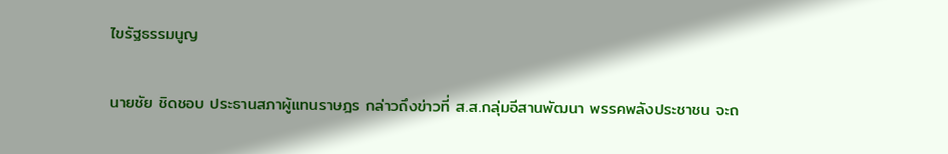ไขรัฐธรรมนูญ

นายชัย ชิดชอบ ประธานสภาผู้แทนราษฎร กล่าวถึงข่าวที่ ส.ส.กลุ่มอีสานพัฒนา พรรคพลังประชาชน จะถ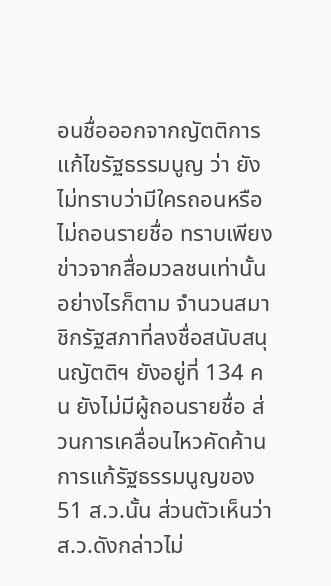อนชื่อออกจากญัตติการแก้ไขรัฐธรรมนูญ ว่า ยังไม่ทราบว่ามีใครถอนหรือไม่ถอนรายชื่อ ทราบเพียงข่าวจากสื่อมวลชนเท่านั้น อย่างไรก็ตาม จำนวนสมาชิกรัฐสภาที่ลงชื่อสนับสนุนญัตติฯ ยังอยู่ที่ 134 คน ยังไม่มีผู้ถอนรายชื่อ ส่วนการเคลื่อนไหวคัดค้านการแก้รัฐธรรมนูญของ 51 ส.ว.นั้น ส่วนตัวเห็นว่า ส.ว.ดังกล่าวไม่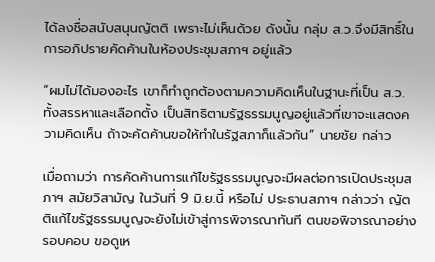ได้ลงชื่อสนับสนุนญัตติ เพราะไม่เห็นด้วย ดังนั้น กลุ่ม ส.ว.จึงมีสิทธิ์ในการอภิปรายคัดค้านในห้องประชุมสภาฯ อยู่แล้ว

“ผมไม่ได้มองอะไร เขาก็ทำถูกต้องตามความคิดเห็นในฐานะที่เป็น ส.ว.ทั้งสรรหาและเลือกตั้ง เป็นสิทธิตามรัฐธรรมนูญอยู่แล้วที่เขาจะแสดงความคิดเห็น ถ้าจะคัดค้านขอให้ทำในรัฐสภาก็แล้วกัน” นายชัย กล่าว

เมื่อถามว่า การคัดค้านการแก้ไขรัฐธรรมนูญจะมีผลต่อการเปิดประชุมสภาฯ สมัยวิสามัญ ในวันที่ 9 มิ.ย.นี้ หรือไม่ ประธานสภาฯ กล่าวว่า ญัตติแก้ไขรัฐธรรมนูญจะยังไม่เข้าสู่การพิจารณาทันที ตนขอพิจารณาอย่างรอบคอบ ขอดูเห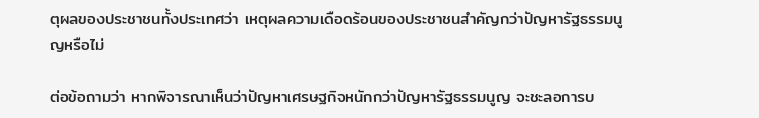ตุผลของประชาชนทั้งประเทศว่า เหตุผลความเดือดร้อนของประชาชนสำคัญกว่าปัญหารัฐธรรมนูญหรือไม่

ต่อข้อถามว่า หากพิจารณาเห็นว่าปัญหาเศรษฐกิจหนักกว่าปัญหารัฐธรรมนูญ จะชะลอการบ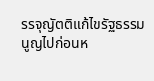รรจุญัตติแก้ไขรัฐธรรมนูญไปก่อนห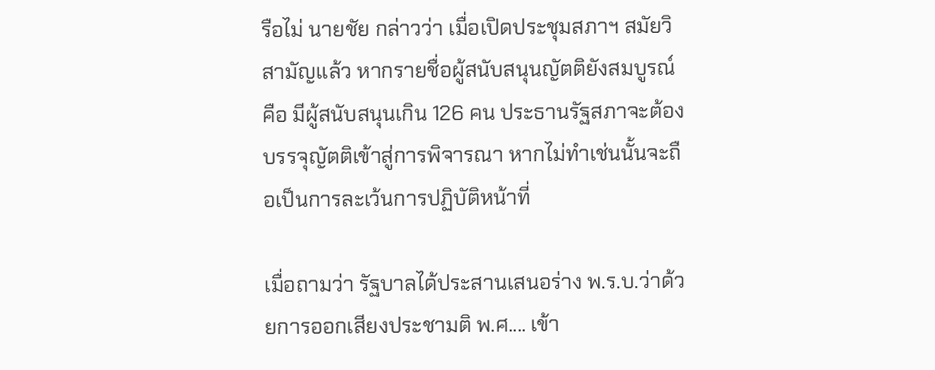รือไม่ นายชัย กล่าวว่า เมื่อเปิดประชุมสภาฯ สมัยวิสามัญแล้ว หากรายชื่อผู้สนับสนุนญัตติยังสมบูรณ์ คือ มีผู้สนับสนุนเกิน 126 คน ประธานรัฐสภาจะต้องบรรจุญัตติเข้าสู่การพิจารณา หากไม่ทำเช่นนั้นจะถือเป็นการละเว้นการปฏิบัติหน้าที่

เมื่อถามว่า รัฐบาลได้ประสานเสนอร่าง พ.ร.บ.ว่าด้วยการออกเสียงประชามติ พ.ศ.... เข้า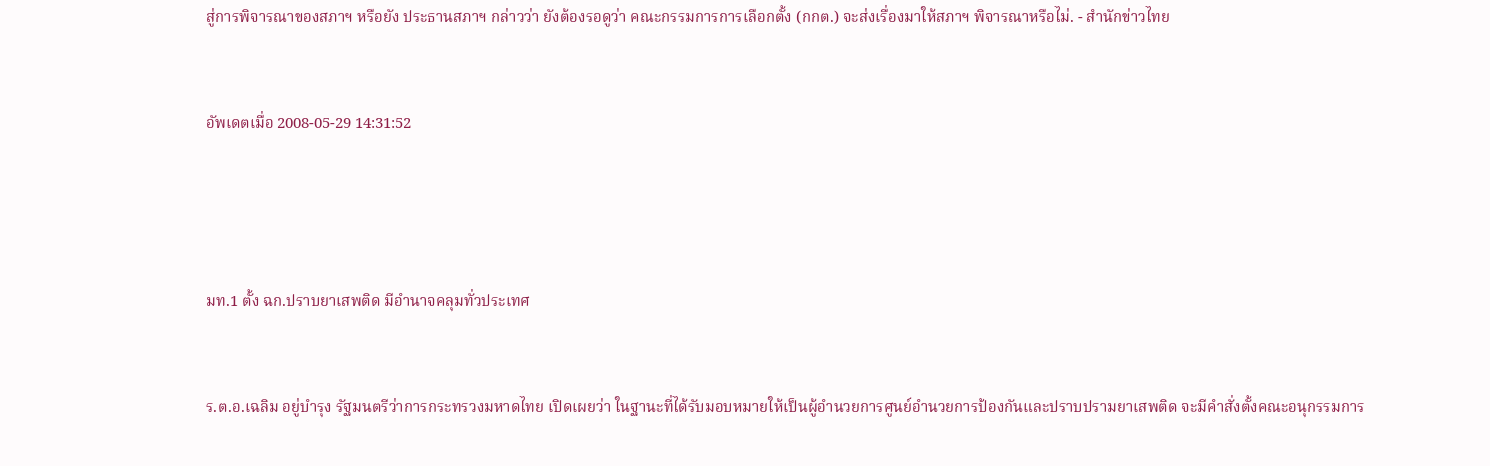สู่การพิจารณาของสภาฯ หรือยัง ประธานสภาฯ กล่าวว่า ยังต้องรอดูว่า คณะกรรมการการเลือกตั้ง (กกต.) จะส่งเรื่องมาให้สภาฯ พิจารณาหรือไม่. - สำนักข่าวไทย


อัพเดตเมื่อ 2008-05-29 14:31:52




มท.1 ตั้ง ฉก.ปราบยาเสพติด มีอำนาจคลุมทั่วประเทศ


ร.ต.อ.เฉลิม อยู่บำรุง รัฐมนตรีว่าการกระทรวงมหาดไทย เปิดเผยว่า ในฐานะที่ได้รับมอบหมายให้เป็นผู้อำนวยการศูนย์อำนวยการป้องกันและปราบปรามยาเสพติด จะมีคำสั่งตั้งคณะอนุกรรมการ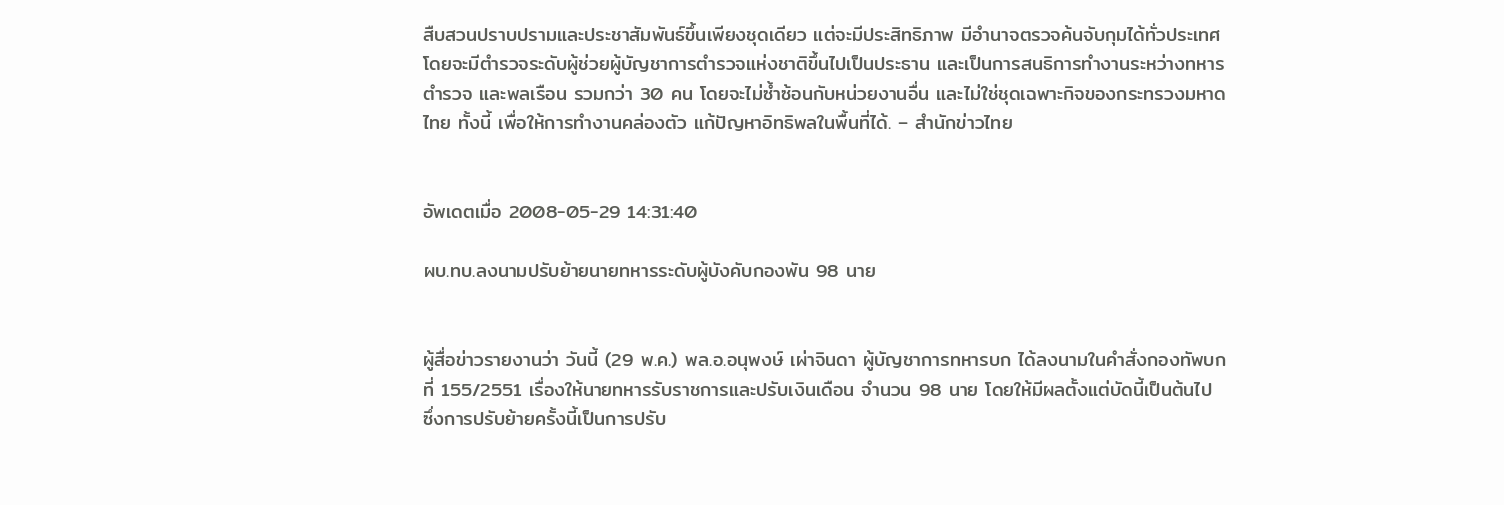สืบสวนปราบปรามและประชาสัมพันธ์ขึ้นเพียงชุดเดียว แต่จะมีประสิทธิภาพ มีอำนาจตรวจค้นจับกุมได้ทั่วประเทศ โดยจะมีตำรวจระดับผู้ช่วยผู้บัญชาการตำรวจแห่งชาติขึ้นไปเป็นประธาน และเป็นการสนธิการทำงานระหว่างทหาร ตำรวจ และพลเรือน รวมกว่า 30 คน โดยจะไม่ซ้ำซ้อนกับหน่วยงานอื่น และไม่ใช่ชุดเฉพาะกิจของกระทรวงมหาดไทย ทั้งนี้ เพื่อให้การทำงานคล่องตัว แก้ปัญหาอิทธิพลในพื้นที่ได้. – สำนักข่าวไทย


อัพเดตเมื่อ 2008-05-29 14:31:40

ผบ.ทบ.ลงนามปรับย้ายนายทหารระดับผู้บังคับกองพัน 98 นาย


ผู้สื่อข่าวรายงานว่า วันนี้ (29 พ.ค.) พล.อ.อนุพงษ์ เผ่าจินดา ผู้บัญชาการทหารบก ได้ลงนามในคำสั่งกองทัพบก ที่ 155/2551 เรื่องให้นายทหารรับราชการและปรับเงินเดือน จำนวน 98 นาย โดยให้มีผลตั้งแต่บัดนี้เป็นต้นไป ซึ่งการปรับย้ายครั้งนี้เป็นการปรับ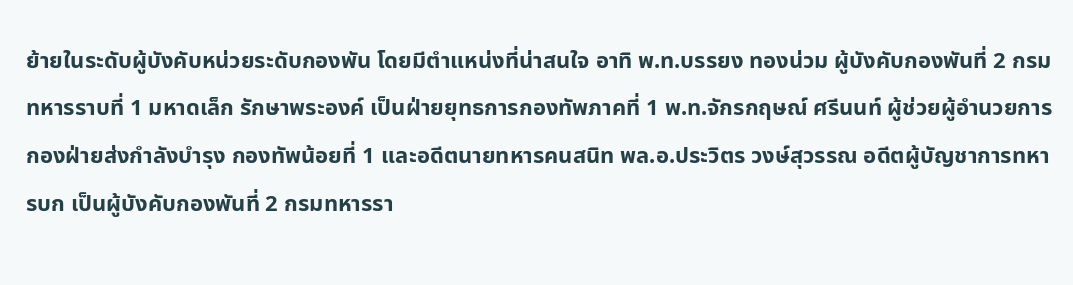ย้ายในระดับผู้บังคับหน่วยระดับกองพัน โดยมีตำแหน่งที่น่าสนใจ อาทิ พ.ท.บรรยง ทองน่วม ผู้บังคับกองพันที่ 2 กรมทหารราบที่ 1 มหาดเล็ก รักษาพระองค์ เป็นฝ่ายยุทธการกองทัพภาคที่ 1 พ.ท.จักรกฤษณ์ ศรีนนท์ ผู้ช่วยผู้อำนวยการกองฝ่ายส่งกำลังบำรุง กองทัพน้อยที่ 1 และอดีตนายทหารคนสนิท พล.อ.ประวิตร วงษ์สุวรรณ อดีตผู้บัญชาการทหารบก เป็นผู้บังคับกองพันที่ 2 กรมทหารรา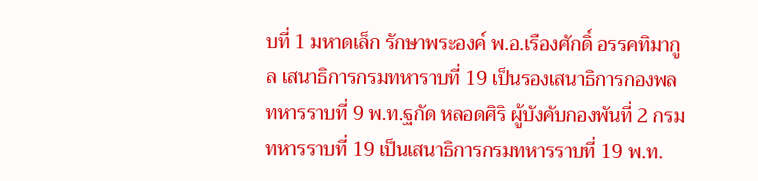บที่ 1 มหาดเล็ก รักษาพระองค์ พ.อ.เรืองศักดิ์ อรรคทิมากูล เสนาธิการกรมทหาราบที่ 19 เป็นรองเสนาธิการกองพลทหารราบที่ 9 พ.ท.ฐกัด หลอดศิริ ผู้บังคับกองพันที่ 2 กรมทหารราบที่ 19 เป็นเสนาธิการกรมทหารราบที่ 19 พ.ท.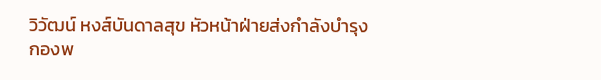วิวัฒน์ หงส์บันดาลสุข หัวหน้าฝ่ายส่งกำลังบำรุง กองพ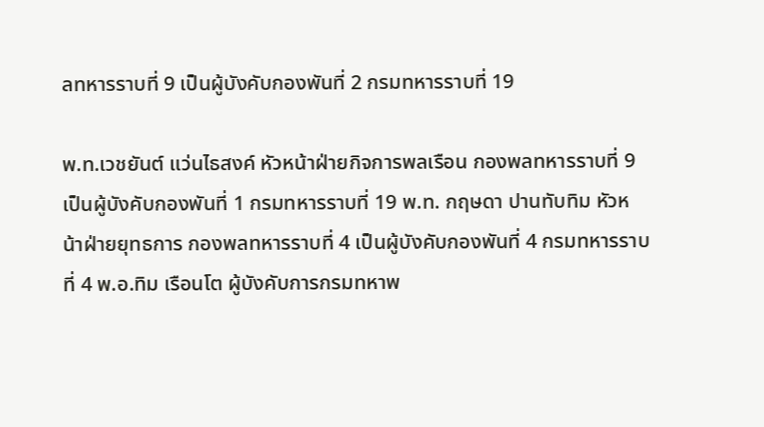ลทหารราบที่ 9 เป็นผู้บังคับกองพันที่ 2 กรมทหารราบที่ 19

พ.ท.เวชยันต์ แว่นไธสงค์ หัวหน้าฝ่ายกิจการพลเรือน กองพลทหารราบที่ 9 เป็นผู้บังคับกองพันที่ 1 กรมทหารราบที่ 19 พ.ท. กฤษดา ปานทับทิม หัวหน้าฝ่ายยุทธการ กองพลทหารราบที่ 4 เป็นผู้บังคับกองพันที่ 4 กรมทหารราบที่ 4 พ.อ.ทิม เรือนโต ผู้บังคับการกรมทหาพ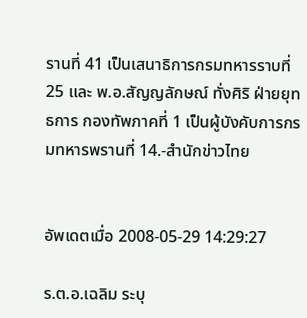รานที่ 41 เป็นเสนาธิการกรมทหารราบที่ 25 และ พ.อ.สัญญลักษณ์ ทั่งศิริ ฝ่ายยุทธการ กองทัพภาคที่ 1 เป็นผู้บังคับการกรมทหารพรานที่ 14.-สำนักข่าวไทย


อัพเดตเมื่อ 2008-05-29 14:29:27

ร.ต.อ.เฉลิม ระบุ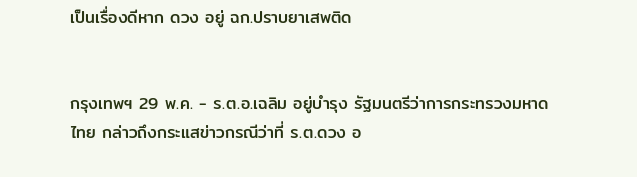เป็นเรื่องดีหาก ดวง อยู่ ฉก.ปราบยาเสพติด


กรุงเทพฯ 29 พ.ค. - ร.ต.อ.เฉลิม อยู่บำรุง รัฐมนตรีว่าการกระทรวงมหาดไทย กล่าวถึงกระแสข่าวกรณีว่าที่ ร.ต.ดวง อ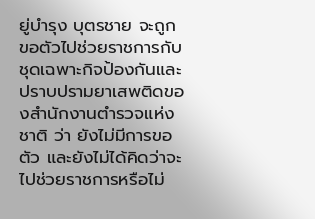ยู่บำรุง บุตรชาย จะถูกขอตัวไปช่วยราชการกับชุดเฉพาะกิจป้องกันและปราบปรามยาเสพติดของสำนักงานตำรวจแห่งชาติ ว่า ยังไม่มีการขอตัว และยังไม่ได้คิดว่าจะไปช่วยราชการหรือไม่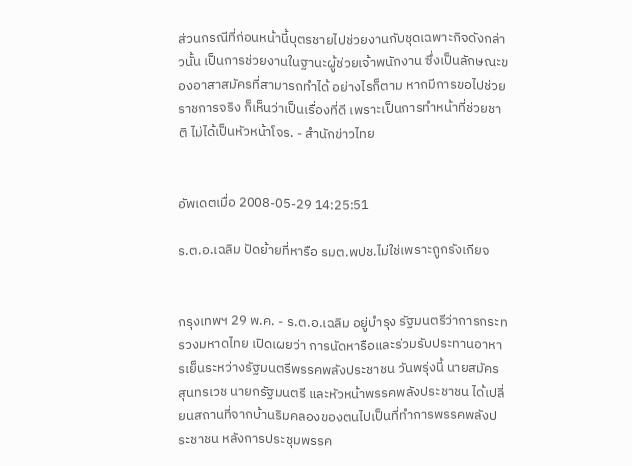ส่วนกรณีที่ก่อนหน้านี้บุตรชายไปช่วยงานกับชุดเฉพาะกิจดังกล่าวนั้น เป็นการช่วยงานในฐานะผู้ช่วยเจ้าพนักงาน ซึ่งเป็นลักษณะของอาสาสมัครที่สามารถทำได้ อย่างไรก็ตาม หากมีการขอไปช่วยราชการจริง ก็เห็นว่าเป็นเรื่องที่ดี เพราะเป็นการทำหน้าที่ช่วยชาติ ไม่ได้เป็นหัวหน้าโจร. - สำนักข่าวไทย


อัพเดตเมื่อ 2008-05-29 14:25:51

ร.ต.อ.เฉลิม ปัดย้ายที่หารือ รมต.พปช.ไม่ใช่เพราะถูกรังเกียจ


กรุงเทพฯ 29 พ.ค. - ร.ต.อ.เฉลิม อยู่บำรุง รัฐมนตรีว่าการกระทรวงมหาดไทย เปิดเผยว่า การนัดหารือและร่วมรับประทานอาหารเย็นระหว่างรัฐมนตรีพรรคพลังประชาชน วันพรุ่งนี้ นายสมัคร สุนทรเวช นายกรัฐมนตรี และหัวหน้าพรรคพลังประชาชน ได้เปลี่ยนสถานที่จากบ้านริมคลองของตนไปเป็นที่ทำการพรรคพลังประชาชน หลังการประชุมพรรค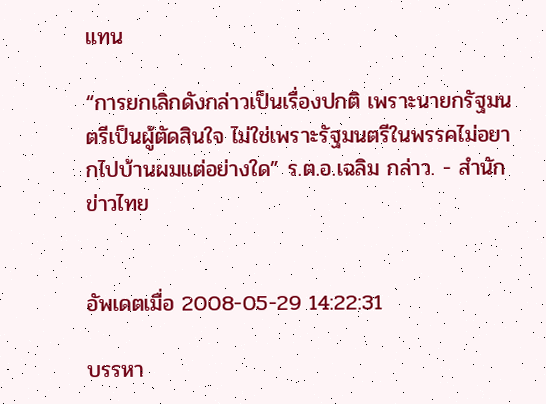แทน

“การยกเลิกดังกล่าวเป็นเรื่องปกติ เพราะนายกรัฐมนตรีเป็นผู้ตัดสินใจ ไม่ใช่เพราะรัฐมนตรีในพรรคไม่อยากไปบ้านผมแต่อย่างใด” ร.ต.อ.เฉลิม กล่าว. - สำนักข่าวไทย


อัพเดตเมื่อ 2008-05-29 14:22:31

บรรหา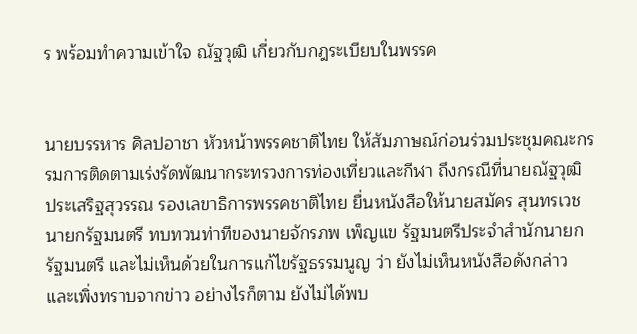ร พร้อมทำความเข้าใจ ณัฐวุฒิ เกี่ยวกับกฎระเบียบในพรรค


นายบรรหาร ศิลปอาชา หัวหน้าพรรคชาติไทย ให้สัมภาษณ์ก่อนร่วมประชุมคณะกรรมการติดตามเร่งรัดพัฒนากระทรวงการท่องเที่ยวและกีฬา ถึงกรณีที่นายณัฐวุฒิ ประเสริฐสุวรรณ รองเลขาธิการพรรคชาติไทย ยื่นหนังสือให้นายสมัคร สุนทรเวช นายกรัฐมนตรี ทบทวนท่าทีของนายจักรภพ เพ็ญแข รัฐมนตรีประจำสำนักนายกรัฐมนตรี และไม่เห็นด้วยในการแก้ไขรัฐธรรมนูญ ว่า ยังไม่เห็นหนังสือดังกล่าว และเพิ่งทราบจากข่าว อย่างไรก็ตาม ยังไม่ได้พบ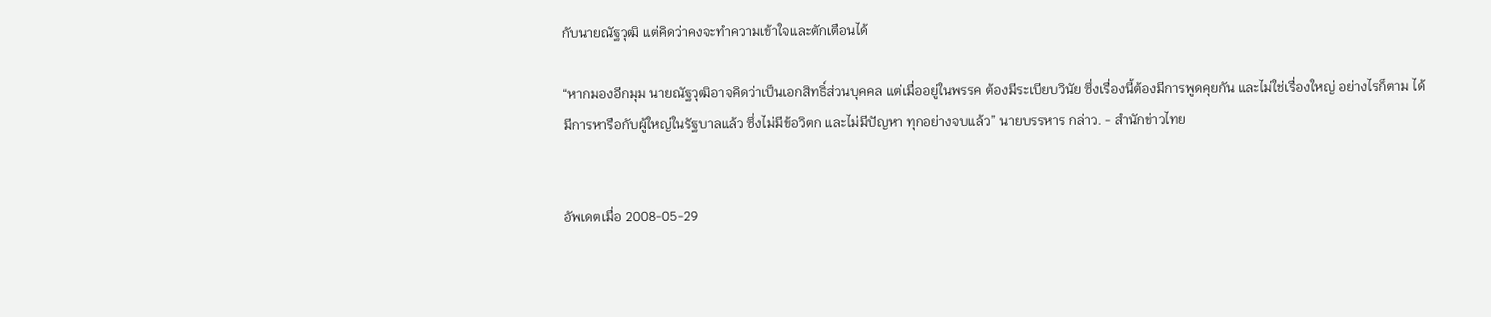กับนายณัฐวุฒิ แต่คิดว่าคงจะทำความเข้าใจและตักเตือนได้

“หากมองอีกมุม นายณัฐวุฒิอาจคิดว่าเป็นเอกสิทธิ์ส่วนบุคคล แต่เมื่ออยู่ในพรรค ต้องมีระเบียบวินัย ซึ่งเรื่องนี้ต้องมีการพูดคุยกัน และไม่ใช่เรื่องใหญ่ อย่างไรก็ตาม ได้มีการหารือกับผู้ใหญ่ในรัฐบาลแล้ว ซึ่งไม่มีข้อวิตก และไม่มีปัญหา ทุกอย่างจบแล้ว” นายบรรหาร กล่าว. - สำนักข่าวไทย


อัพเดตเมื่อ 2008-05-29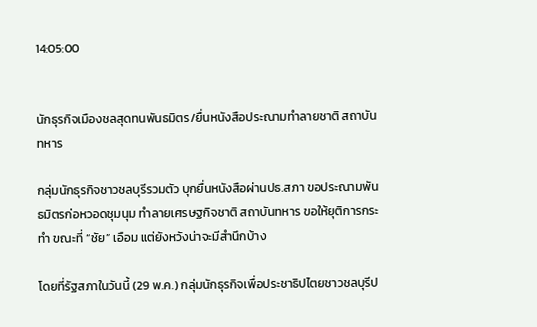14:05:00


นักธุรกิจเมืองชลสุดทนพันธมิตร/ยื่นหนังสือประณามทำลายชาติ สถาบันทหาร

กลุ่มนักธุรกิจชาวชลบุรีรวมตัว บุกยื่นหนังสือผ่านปธ.สภา ขอประณามพันธมิตรก่อหวอดชุมนุม ทำลายเศรษฐกิจชาติ สถาบันทหาร ขอให้ยุติการกระทำ ขณะที่ “ชัย” เอือม แต่ยังหวังน่าจะมีสำนึกบ้าง

โดยที่รัฐสภาในวันนี้ (29 พ.ค.) กลุ่มนักธุรกิจเพื่อประชาธิปไตยชาวชลบุรีป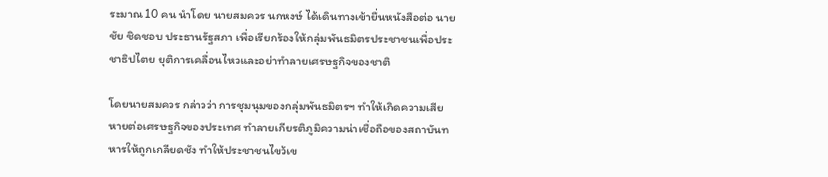ระมาณ 10 คน นำโดย นายสมควร นกหงษ์ ได้เดินทางเข้ายื่นหนังสือต่อ นายชัย ชิดชอบ ประธานรัฐสภา เพื่อเรียกร้องให้กลุ่มพันธมิตรประชาชนเพื่อประชาธิปไตย ยุติการเคลื่อนไหวและอย่าทำลายเศรษฐกิจของชาติ

โดยนายสมควร กล่าวว่า การชุมนุมของกลุ่มพันธมิตรฯ ทำให้เกิดความเสียหายต่อเศรษฐกิจของประเทศ ทำลายเกียรติภูมิความน่าเชื่อถือของสถาบันทหารให้ถูกเกลียดชัง ทำให้ประชาชนไขว้เข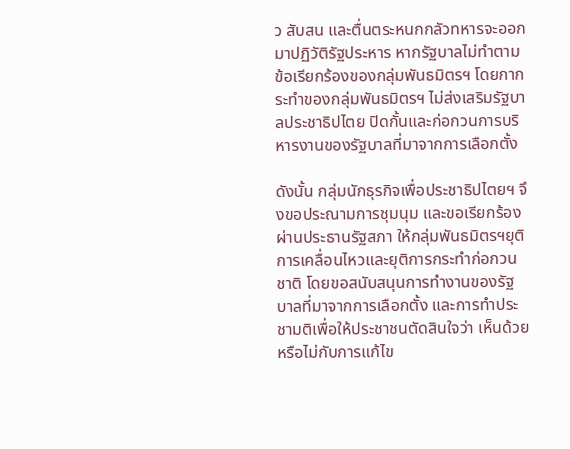ว สับสน และตื่นตระหนกกลัวทหารจะออกมาปฏิวัติรัฐประหาร หากรัฐบาลไม่ทำตามข้อเรียกร้องของกลุ่มพันธมิตรฯ โดยกากระทำของกลุ่มพันธมิตรฯ ไม่ส่งเสริมรัฐบาลประชาธิปไตย ปิดกั้นและก่อกวนการบริหารงานของรัฐบาลที่มาจากการเลือกตั้ง

ดังนั้น กลุ่มนักธุรกิจเพื่อประชาธิปไตยฯ จึงขอประณามการชุมนุม และขอเรียกร้องผ่านประธานรัฐสภา ให้กลุ่มพันธมิตรฯยุติการเคลื่อนไหวและยุติการกระทำก่อกวนชาติ โดยขอสนับสนุนการทำงานของรัฐบาลที่มาจากการเลือกตั้ง และการทำประชามติเพื่อให้ประชาชนตัดสินใจว่า เห็นด้วยหรือไม่กับการแก้ไข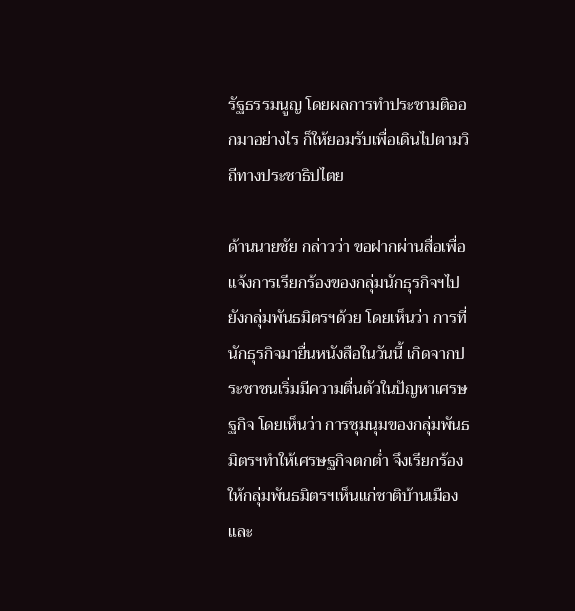รัฐธรรมนูญ โดยผลการทำประชามติออกมาอย่างไร ก็ให้ยอมรับเพื่อเดินไปตามวิถีทางประชาธิปไตย

ด้านนายชัย กล่าวว่า ขอฝากผ่านสื่อเพื่อแจ้งการเรียกร้องของกลุ่มนักธุรกิจฯไปยังกลุ่มพันธมิตรฯด้วย โดยเห็นว่า การที่นักธุรกิจมายื่นหนังสือในวันนี้ เกิดจากประชาชนเริ่มมีความตื่นตัวในปัญหาเศรษฐกิจ โดยเห็นว่า การชุมนุมของกลุ่มพันธมิตรฯทำให้เศรษฐกิจตกต่ำ จึงเรียกร้องให้กลุ่มพันธมิตรฯเห็นแก่ชาติบ้านเมือง และ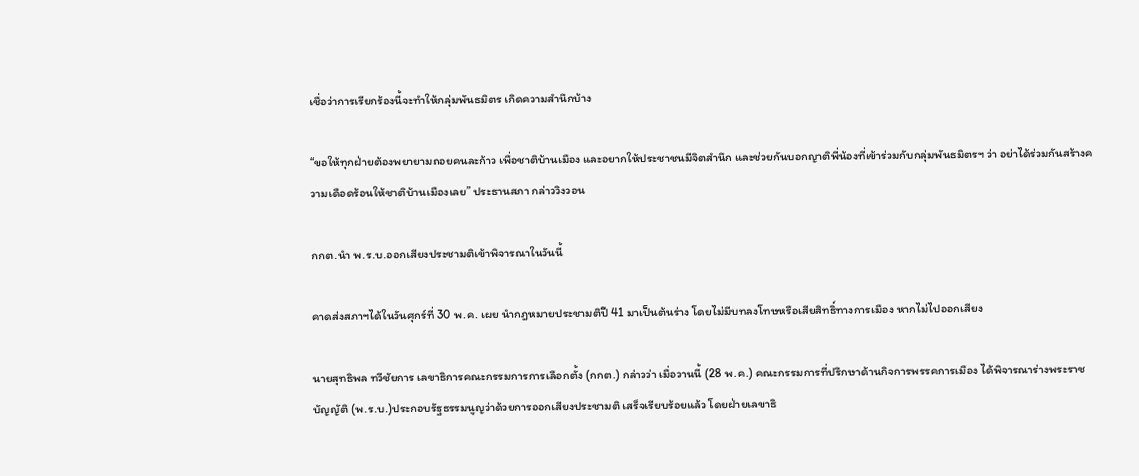เชื่อว่าการเรียกร้องนี้จะทำให้กลุ่มพันธมิตร เกิดความสำนึกบ้าง

“ขอให้ทุกฝ่ายต้องพยายามถอยคนละก้าว เพื่อชาติบ้านเมือง และอยากให้ประชาชนมีจิตสำนึก และช่วยกันบอกญาติพี่น้องที่เข้าร่วมกับกลุ่มพันธมิตรฯ ว่า อย่าได้ร่วมกันสร้างความเดือดร้อนให้ชาติบ้านเมืองเลย” ประธานสภา กล่าววิงวอน

กกต.นำ พ.ร.บ.ออกเสียงประชามติเข้าพิจารณาในวันนี้

คาดส่งสภาฯได้ในวันศุกร์ที่ 30 พ.ค. เผย นำกฎหมายประชามติปี 41 มาเป็นต้นร่าง โดยไม่มีบทลงโทษหรือเสียสิทธิ์ทางการเมือง หากไม่ไปออกเสียง

นายสุทธิพล ทวีชัยการ เลขาธิการคณะกรรมการการเลือกตั้ง (กกต.) กล่าวว่า เมื่อวานนี้ (28 พ.ค.) คณะกรรมการที่ปรึกษาด้านกิจการพรรคการเมือง ได้พิจารณาร่างพระราชบัญญัติ (พ.ร.บ.)ประกอบรัฐธรรมนูญว่าด้วยการออกเสียงประชามติ เสร็จเรียบร้อยแล้ว โดยฝ่ายเลขาธิ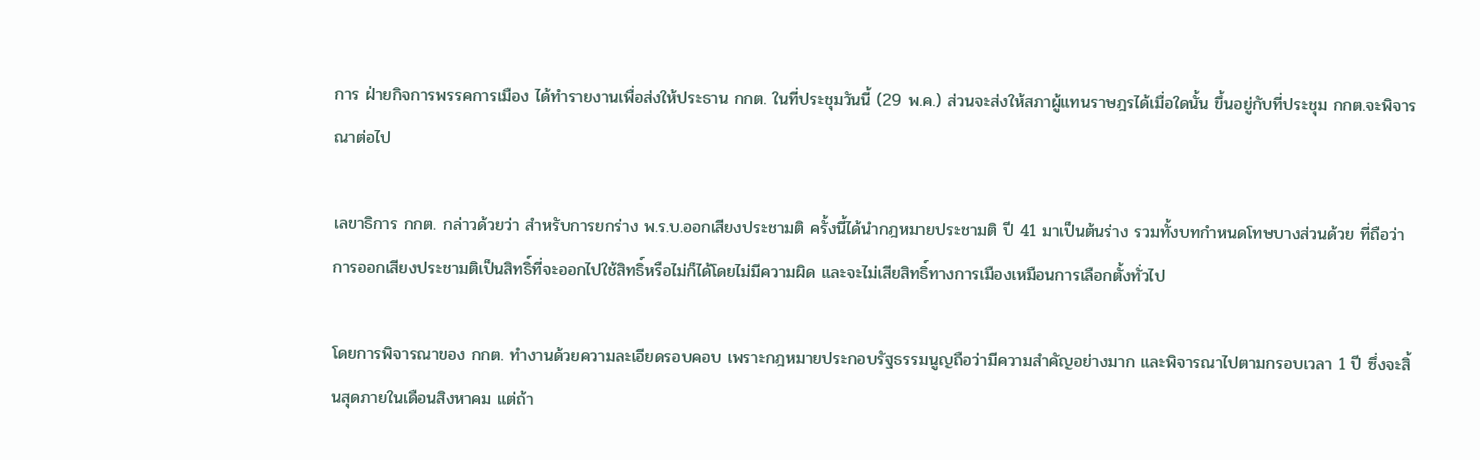การ ฝ่ายกิจการพรรคการเมือง ได้ทำรายงานเพื่อส่งให้ประธาน กกต. ในที่ประชุมวันนี้ (29 พ.ค.) ส่วนจะส่งให้สภาผู้แทนราษฎรได้เมื่อใดนั้น ขึ้นอยู่กับที่ประชุม กกต.จะพิจารณาต่อไป

เลขาธิการ กกต. กล่าวด้วยว่า สำหรับการยกร่าง พ.ร.บ.ออกเสียงประชามติ ครั้งนี้ได้นำกฎหมายประชามติ ปี 41 มาเป็นต้นร่าง รวมทั้งบทกำหนดโทษบางส่วนด้วย ที่ถือว่าการออกเสียงประชามติเป็นสิทธิ์ที่จะออกไปใช้สิทธิ์หรือไม่ก็ได้โดยไม่มีความผิด และจะไม่เสียสิทธิ์ทางการเมืองเหมือนการเลือกตั้งทั่วไป

โดยการพิจารณาของ กกต. ทำงานด้วยความละเอียดรอบคอบ เพราะกฎหมายประกอบรัฐธรรมนูญถือว่ามีความสำคัญอย่างมาก และพิจารณาไปตามกรอบเวลา 1 ปี ซึ่งจะสิ้นสุดภายในเดือนสิงหาคม แต่ถ้า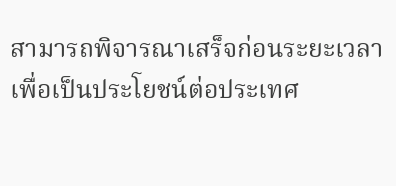สามารถพิจารณาเสร็จก่อนระยะเวลาเพื่อเป็นประโยชน์ต่อประเทศ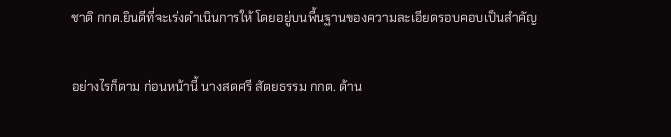ชาติ กกต.ยินดีที่จะเร่งดำเนินการให้ โดยอยู่บนพื้นฐานของความละเอียดรอบคอบเป็นสำคัญ

อย่างไรก็ตาม ก่อนหน้านี้ นางสดศรี สัตยธรรม กกต. ด้าน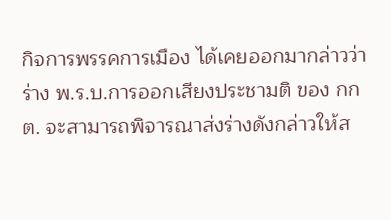กิจการพรรคการเมือง ได้เคยออกมากล่าวว่า ร่าง พ.ร.บ.การออกเสียงประชามติ ของ กกต. จะสามารถพิจารณาส่งร่างดังกล่าวให้ส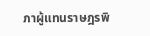ภาผู้แทนราษฎรพิ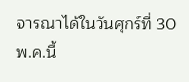จารณาได้ในวันศุกร์ที่ 30 พ.ค.นี้